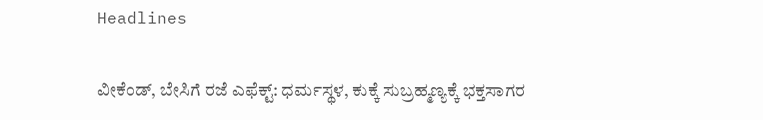Headlines

ವೀಕೆಂಡ್, ಬೇಸಿಗೆ ರಜೆ ಎಫೆಕ್ಟ್: ಧರ್ಮಸ್ಥಳ, ಕುಕ್ಕೆ ಸುಬ್ರಹ್ಮಣ್ಯಕ್ಕೆ ಭಕ್ತಸಾಗರ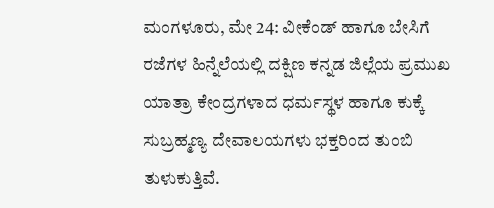ಮಂಗಳೂರು, ಮೇ 24: ವೀಕೆಂಡ್ ಹಾಗೂ ಬೇಸಿಗೆ ರಜೆಗಳ ಹಿನ್ನೆಲೆಯಲ್ಲಿ ದಕ್ಷಿಣ ಕನ್ನಡ ಜಿಲ್ಲೆಯ ಪ್ರಮುಖ ಯಾತ್ರಾ ಕೇಂದ್ರಗಳಾದ ಧರ್ಮಸ್ಥಳ ಹಾಗೂ ಕುಕ್ಕೆ ಸುಬ್ರಹ್ಮಣ್ಯ ದೇವಾಲಯಗಳು ಭಕ್ತರಿಂದ ತುಂಬಿ ತುಳುಕುತ್ತಿವೆ.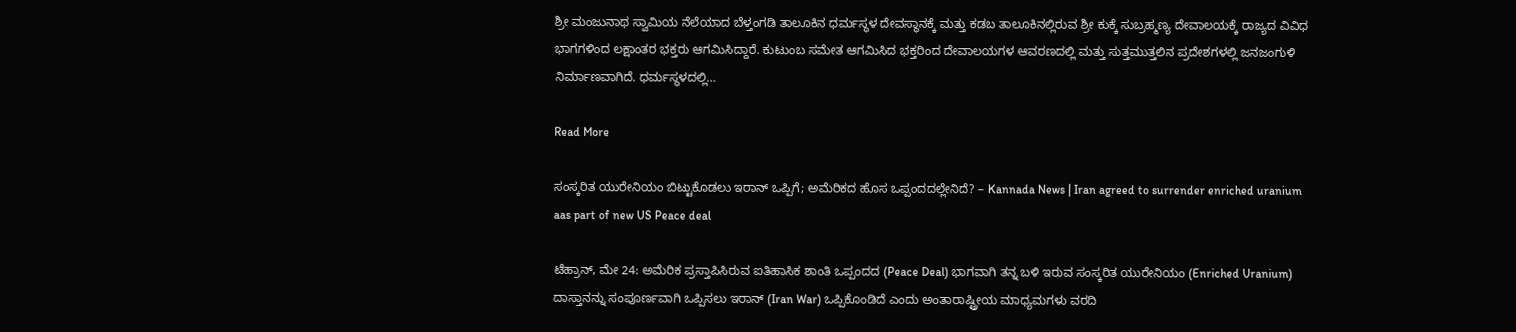ಶ್ರೀ ಮಂಜುನಾಥ ಸ್ವಾಮಿಯ ನೆಲೆಯಾದ ಬೆಳ್ತಂಗಡಿ ತಾಲೂಕಿನ ಧರ್ಮಸ್ಥಳ ದೇವಸ್ಥಾನಕ್ಕೆ ಮತ್ತು ಕಡಬ ತಾಲೂಕಿನಲ್ಲಿರುವ ಶ್ರೀ ಕುಕ್ಕೆ ಸುಬ್ರಹ್ಮಣ್ಯ ದೇವಾಲಯಕ್ಕೆ ರಾಜ್ಯದ ವಿವಿಧ ಭಾಗಗಳಿಂದ ಲಕ್ಷಾಂತರ ಭಕ್ತರು ಆಗಮಿಸಿದ್ದಾರೆ. ಕುಟುಂಬ ಸಮೇತ ಆಗಮಿಸಿದ ಭಕ್ತರಿಂದ ದೇವಾಲಯಗಳ ಆವರಣದಲ್ಲಿ ಮತ್ತು ಸುತ್ತಮುತ್ತಲಿನ ಪ್ರದೇಶಗಳಲ್ಲಿ ಜನಜಂಗುಳಿ ನಿರ್ಮಾಣವಾಗಿದೆ. ಧರ್ಮಸ್ಥಳದಲ್ಲಿ…

Read More

ಸಂಸ್ಕರಿತ ಯುರೇನಿಯಂ ಬಿಟ್ಟುಕೊಡಲು ಇರಾನ್ ಒಪ್ಪಿಗೆ; ಅಮೆರಿಕದ ಹೊಸ ಒಪ್ಪಂದದಲ್ಲೇನಿದೆ? – Kannada News | Iran agreed to surrender enriched uranium aas part of new US Peace deal

ಟೆಹ್ರಾನ್, ಮೇ 24: ಅಮೆರಿಕ ಪ್ರಸ್ತಾಪಿಸಿರುವ ಐತಿಹಾಸಿಕ ಶಾಂತಿ ಒಪ್ಪಂದದ (Peace Deal) ಭಾಗವಾಗಿ ತನ್ನ ಬಳಿ ಇರುವ ಸಂಸ್ಕರಿತ ಯುರೇನಿಯಂ (Enriched Uranium) ದಾಸ್ತಾನನ್ನು ಸಂಪೂರ್ಣವಾಗಿ ಒಪ್ಪಿಸಲು ಇರಾನ್ (Iran War) ಒಪ್ಪಿಕೊಂಡಿದೆ ಎಂದು ಅಂತಾರಾಷ್ಟ್ರೀಯ ಮಾಧ್ಯಮಗಳು ವರದಿ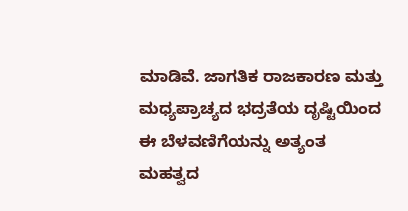ಮಾಡಿವೆ. ಜಾಗತಿಕ ರಾಜಕಾರಣ ಮತ್ತು ಮಧ್ಯಪ್ರಾಚ್ಯದ ಭದ್ರತೆಯ ದೃಷ್ಟಿಯಿಂದ ಈ ಬೆಳವಣಿಗೆಯನ್ನು ಅತ್ಯಂತ ಮಹತ್ವದ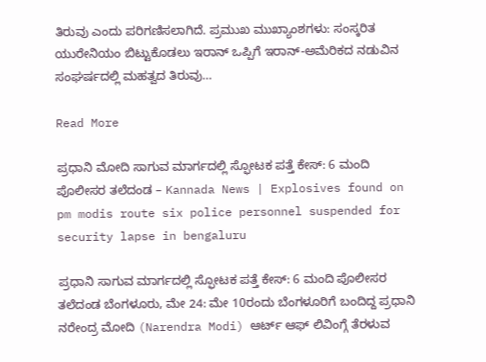ತಿರುವು ಎಂದು ಪರಿಗಣಿಸಲಾಗಿದೆ. ಪ್ರಮುಖ ಮುಖ್ಯಾಂಶಗಳು: ಸಂಸ್ಕರಿತ ಯುರೇನಿಯಂ ಬಿಟ್ಟುಕೊಡಲು ಇರಾನ್ ಒಪ್ಪಿಗೆ ಇರಾನ್-ಅಮೆರಿಕದ ನಡುವಿನ ಸಂಘರ್ಷದಲ್ಲಿ ಮಹತ್ವದ ತಿರುವು…

Read More

ಪ್ರಧಾನಿ ಮೋದಿ ಸಾಗುವ ಮಾರ್ಗದಲ್ಲಿ ಸ್ಫೋಟಕ ಪತ್ತೆ ಕೇಸ್: 6 ಮಂದಿ ಪೊಲೀಸರ ತಲೆದಂಡ – Kannada News | Explosives found on pm modis route six police personnel suspended for security lapse in bengaluru

ಪ್ರಧಾನಿ ಸಾಗುವ ಮಾರ್ಗದಲ್ಲಿ ಸ್ಫೋಟಕ ಪತ್ತೆ ಕೇಸ್: 6 ಮಂದಿ ಪೊಲೀಸರ ತಲೆದಂಡ ಬೆಂಗಳೂರು, ಮೇ 24: ಮೇ 10ರಂದು ಬೆಂಗಳೂರಿಗೆ ಬಂದಿದ್ದ ಪ್ರಧಾನಿ ನರೇಂದ್ರ ಮೋದಿ (Narendra Modi) ಆರ್ಟ್ ಆಫ್ ಲಿವಿಂಗ್ಗೆ ತೆರಳುವ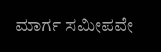ಮಾರ್ಗ ಸಮೀಪವೇ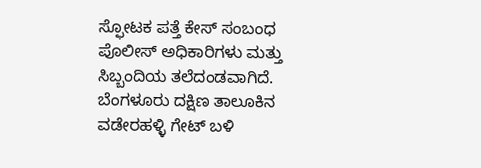ಸ್ಫೋಟಕ ಪತ್ತೆ ಕೇಸ್ ಸಂಬಂಧ ಪೊಲೀಸ್ ಅಧಿಕಾರಿಗಳು ಮತ್ತು ಸಿಬ್ಬಂದಿಯ ತಲೆದಂಡವಾಗಿದೆ. ಬೆಂಗಳೂರು ದಕ್ಷಿಣ ತಾಲೂಕಿನ ವಡೇರಹಳ್ಳಿ ಗೇಟ್ ಬಳಿ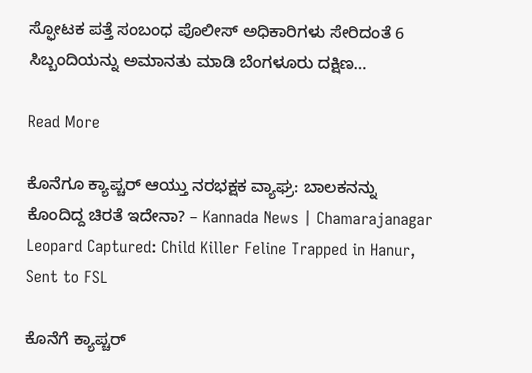ಸ್ಫೋಟಕ ಪತ್ತೆ ಸಂಬಂಧ ಪೊಲೀಸ್ ಅಧಿಕಾರಿಗಳು ‌ಸೇರಿದಂತೆ 6 ಸಿಬ್ಬಂದಿಯನ್ನು ಅಮಾನತು ಮಾಡಿ ಬೆಂಗಳೂರು ದಕ್ಷಿಣ…

Read More

ಕೊನೆಗೂ ಕ್ಯಾಪ್ಚರ್ ಆಯ್ತು ನರಭಕ್ಷಕ ವ್ಯಾಘ್ರ: ಬಾಲಕನನ್ನು ಕೊಂದಿದ್ದ ಚಿರತೆ ಇದೇನಾ? – Kannada News | Chamarajanagar Leopard Captured: Child Killer Feline Trapped in Hanur, Sent to FSL

ಕೊನೆಗೆ ಕ್ಯಾಪ್ಚರ್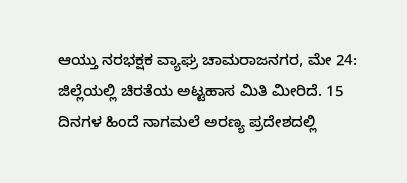ಆಯ್ತು ನರಭಕ್ಷಕ ವ್ಯಾಘ್ರ ಚಾಮರಾಜನಗರ, ಮೇ 24: ಜಿಲ್ಲೆಯಲ್ಲಿ ಚಿರತೆಯ ಅಟ್ಟಹಾಸ ಮಿತಿ ಮೀರಿದೆ. 15 ದಿನಗಳ ಹಿಂದೆ ನಾಗಮಲೆ ಅರಣ್ಯ ಪ್ರದೇಶದಲ್ಲಿ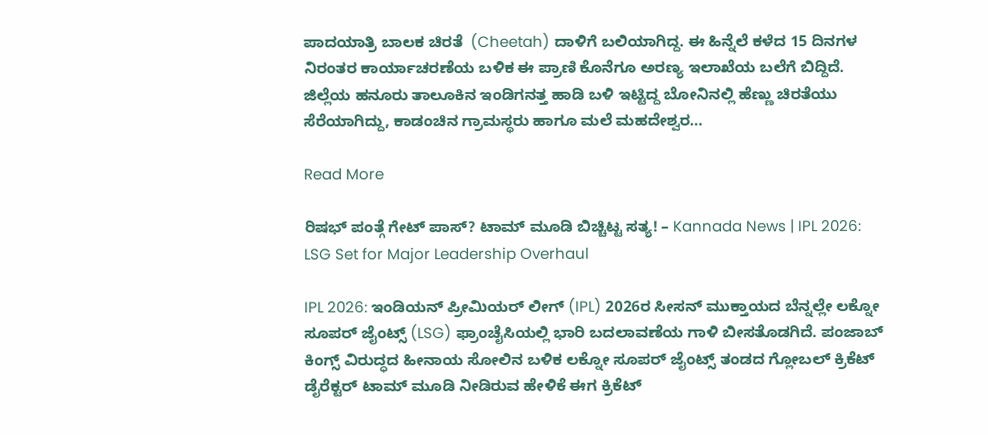ಪಾದಯಾತ್ರಿ ಬಾಲಕ ಚಿರತೆ  (Cheetah) ದಾಳಿಗೆ ಬಲಿಯಾಗಿದ್ದ. ಈ ಹಿನ್ನೆಲೆ ಕಳೆದ 15 ದಿನಗಳ ನಿರಂತರ ಕಾರ್ಯಾಚರಣೆಯ ಬಳಿಕ ಈ ಪ್ರಾಣಿ ಕೊನೆಗೂ ಅರಣ್ಯ ಇಲಾಖೆಯ ಬಲೆಗೆ ಬಿದ್ದಿದೆ. ಜಿಲ್ಲೆಯ ಹನೂರು ತಾಲೂಕಿನ ಇಂಡಿಗನತ್ತ ಹಾಡಿ ಬಳಿ ಇಟ್ಟಿದ್ದ ಬೋನಿನಲ್ಲಿ ಹೆಣ್ಣು ಚಿರತೆಯು ಸೆರೆಯಾಗಿದ್ದು, ಕಾಡಂಚಿನ ಗ್ರಾಮಸ್ಥರು ಹಾಗೂ ಮಲೆ ಮಹದೇಶ್ವರ…

Read More

ರಿಷಭ್ ಪಂತ್ಗೆ ಗೇಟ್ ಪಾಸ್? ಟಾಮ್ ಮೂಡಿ ಬಿಚ್ಚಿಟ್ಟ ಸತ್ಯ! – Kannada News | IPL 2026: LSG Set for Major Leadership Overhaul

IPL 2026: ಇಂಡಿಯನ್ ಪ್ರೀಮಿಯರ್ ಲೀಗ್ (IPL) 2026ರ ಸೀಸನ್ ಮುಕ್ತಾಯದ ಬೆನ್ನಲ್ಲೇ ಲಕ್ನೋ ಸೂಪರ್ ಜೈಂಟ್ಸ್ (LSG) ಫ್ರಾಂಚೈಸಿಯಲ್ಲಿ ಭಾರಿ ಬದಲಾವಣೆಯ ಗಾಳಿ ಬೀಸತೊಡಗಿದೆ. ಪಂಜಾಬ್ ಕಿಂಗ್ಸ್ ವಿರುದ್ಧದ ಹೀನಾಯ ಸೋಲಿನ ಬಳಿಕ ಲಕ್ನೋ ಸೂಪರ್ ಜೈಂಟ್ಸ್ ತಂಡದ ಗ್ಲೋಬಲ್ ಕ್ರಿಕೆಟ್ ಡೈರೆಕ್ಟರ್ ಟಾಮ್ ಮೂಡಿ ನೀಡಿರುವ ಹೇಳಿಕೆ ಈಗ ಕ್ರಿಕೆಟ್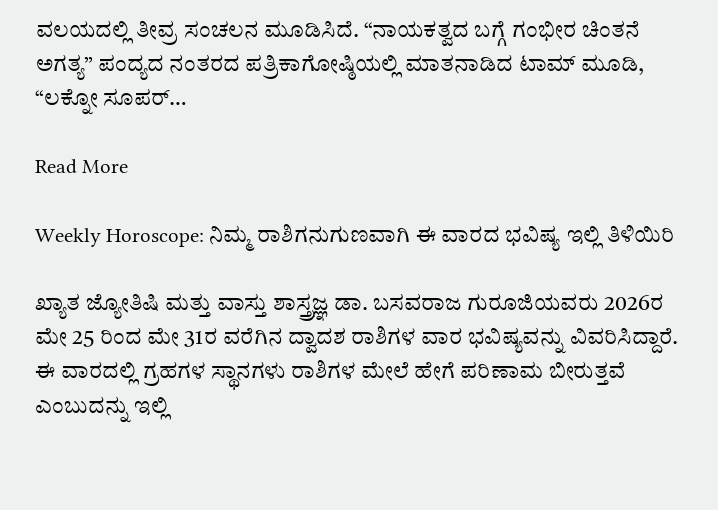ವಲಯದಲ್ಲಿ ತೀವ್ರ ಸಂಚಲನ ಮೂಡಿಸಿದೆ. “ನಾಯಕತ್ವದ ಬಗ್ಗೆ ಗಂಭೀರ ಚಿಂತನೆ ಅಗತ್ಯ” ಪಂದ್ಯದ ನಂತರದ ಪತ್ರಿಕಾಗೋಷ್ಠಿಯಲ್ಲಿ ಮಾತನಾಡಿದ ಟಾಮ್ ಮೂಡಿ, “ಲಕ್ನೋ ಸೂಪರ್…

Read More

Weekly Horoscope: ನಿಮ್ಮ ರಾಶಿಗನುಗುಣವಾಗಿ ಈ ವಾರದ ಭವಿಷ್ಯ ಇಲ್ಲಿ ತಿಳಿಯಿರಿ

ಖ್ಯಾತ ಜ್ಯೋತಿಷಿ ಮತ್ತು ವಾಸ್ತು ಶಾಸ್ತ್ರಜ್ಞ ಡಾ. ಬಸವರಾಜ ಗುರೂಜಿಯವರು 2026ರ ಮೇ 25 ರಿಂದ ಮೇ 31ರ ವರೆಗಿನ ದ್ವಾದಶ ರಾಶಿಗಳ ವಾರ ಭವಿಷ್ಯವನ್ನು ವಿವರಿಸಿದ್ದಾರೆ. ಈ ವಾರದಲ್ಲಿ ಗ್ರಹಗಳ ಸ್ಥಾನಗಳು ರಾಶಿಗಳ ಮೇಲೆ ಹೇಗೆ ಪರಿಣಾಮ ಬೀರುತ್ತವೆ ಎಂಬುದನ್ನು ಇಲ್ಲಿ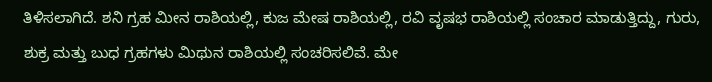ತಿಳಿಸಲಾಗಿದೆ. ಶನಿ ಗ್ರಹ ಮೀನ ರಾಶಿಯಲ್ಲಿ, ಕುಜ ಮೇಷ ರಾಶಿಯಲ್ಲಿ, ರವಿ ವೃಷಭ ರಾಶಿಯಲ್ಲಿ ಸಂಚಾರ ಮಾಡುತ್ತಿದ್ದು, ಗುರು, ಶುಕ್ರ ಮತ್ತು ಬುಧ ಗ್ರಹಗಳು ಮಿಥುನ ರಾಶಿಯಲ್ಲಿ ಸಂಚರಿಸಲಿವೆ. ಮೇ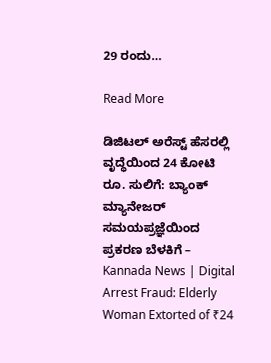29 ರಂದು…

Read More

ಡಿಜಿಟಲ್ ಅರೆಸ್ಟ್ ಹೆಸರಲ್ಲಿ ವೃದ್ಧೆಯಿಂದ 24 ಕೋಟಿ ರೂ. ಸುಲಿಗೆ: ಬ್ಯಾಂಕ್ ಮ್ಯಾನೇಜರ್ ಸಮಯಪ್ರಜ್ಞೆಯಿಂದ ಪ್ರಕರಣ ಬೆಳಕಿಗೆ – Kannada News | Digital Arrest Fraud: Elderly Woman Extorted of ₹24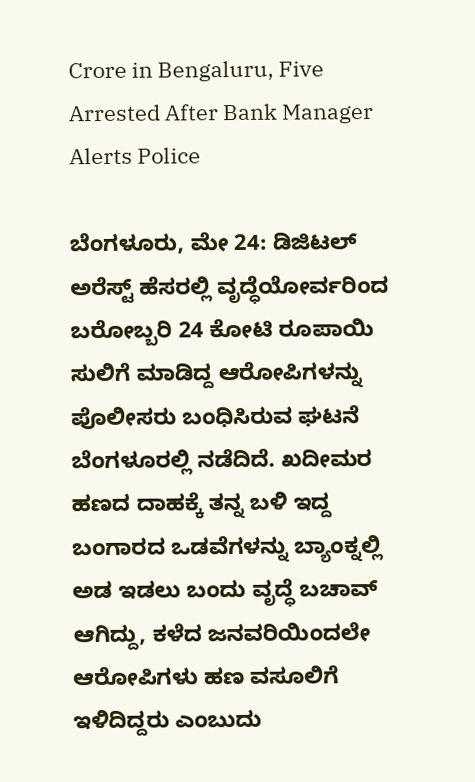Crore in Bengaluru, Five Arrested After Bank Manager Alerts Police

ಬೆಂಗಳೂರು, ಮೇ 24: ಡಿಜಿಟಲ್ ಅರೆಸ್ಟ್ ಹೆಸರಲ್ಲಿ ವೃದ್ಧೆಯೋರ್ವರಿಂದ ಬರೋಬ್ಬರಿ 24 ಕೋಟಿ ರೂಪಾಯಿ ಸುಲಿಗೆ ಮಾಡಿದ್ದ ಆರೋಪಿಗಳನ್ನು ಪೊಲೀಸರು ಬಂಧಿಸಿರುವ ಘಟನೆ ಬೆಂಗಳೂರಲ್ಲಿ ನಡೆದಿದೆ. ಖದೀಮರ ಹಣದ ದಾಹಕ್ಕೆ ತನ್ನ ಬಳಿ ಇದ್ದ ಬಂಗಾರದ ಒಡವೆಗಳನ್ನು ಬ್ಯಾಂಕ್ನಲ್ಲಿ ಅಡ ಇಡಲು ಬಂದು ವೃದ್ಧೆ ಬಚಾವ್ ಆಗಿದ್ದು, ಕಳೆದ ಜನವರಿಯಿಂದಲೇ ಆರೋಪಿಗಳು ಹಣ ವಸೂಲಿಗೆ ಇಳಿದಿದ್ದರು ಎಂಬುದು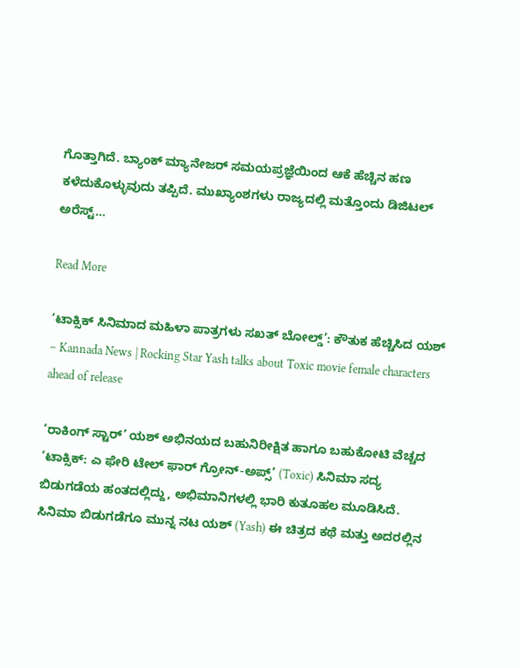ಗೊತ್ತಾಗಿದೆ. ಬ್ಯಾಂಕ್ ಮ್ಯಾನೇಜರ್ ಸಮಯಪ್ರಜ್ಞೆಯಿಂದ ಆಕೆ ಹೆಚ್ಚಿನ ಹಣ ಕಳೆದುಕೊಳ್ಳುವುದು ತಪ್ಪಿದೆ. ಮುಖ್ಯಾಂಶಗಳು ರಾಜ್ಯದಲ್ಲಿ ಮತ್ತೊಂದು ಡಿಜಿಟಲ್ ಅರೆಸ್ಟ್…

Read More

‘ಟಾಕ್ಸಿಕ್ ಸಿನಿಮಾದ ಮಹಿಳಾ ಪಾತ್ರಗಳು ಸಖತ್ ಬೋಲ್ಡ್’: ಕೌತುಕ ಹೆಚ್ಚಿಸಿದ ಯಶ್ – Kannada News | Rocking Star Yash talks about Toxic movie female characters ahead of release

‘ರಾಕಿಂಗ್ ಸ್ಟಾರ್’ ಯಶ್ ಅಭಿನಯದ ಬಹುನಿರೀಕ್ಷಿತ ಹಾಗೂ ಬಹುಕೋಟಿ ವೆಚ್ಚದ ‘ಟಾಕ್ಸಿಕ್: ಎ ಫೇರಿ ಟೇಲ್ ಫಾರ್ ಗ್ರೋನ್-ಅಪ್ಸ್’ (Toxic) ಸಿನಿಮಾ ಸದ್ಯ ಬಿಡುಗಡೆಯ ಹಂತದಲ್ಲಿದ್ದು, ಅಭಿಮಾನಿಗಳಲ್ಲಿ ಭಾರಿ ಕುತೂಹಲ ಮೂಡಿಸಿದೆ. ಸಿನಿಮಾ ಬಿಡುಗಡೆಗೂ ಮುನ್ನ ನಟ ಯಶ್ (Yash) ಈ ಚಿತ್ರದ ಕಥೆ ಮತ್ತು ಅದರಲ್ಲಿನ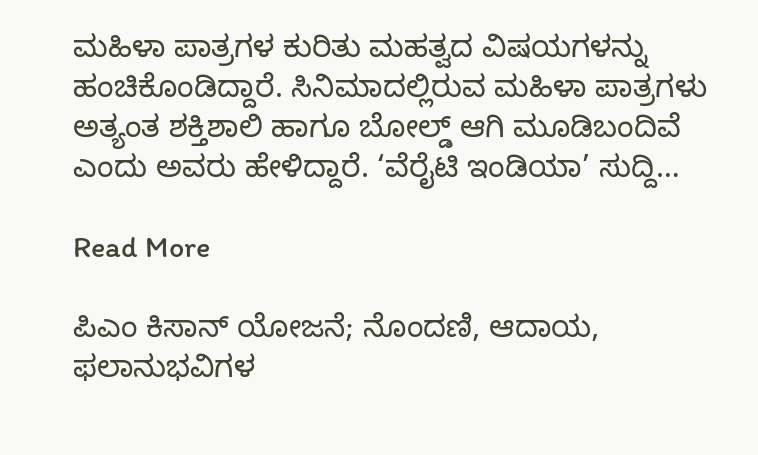ಮಹಿಳಾ ಪಾತ್ರಗಳ ಕುರಿತು ಮಹತ್ವದ ವಿಷಯಗಳನ್ನು ಹಂಚಿಕೊಂಡಿದ್ದಾರೆ. ಸಿನಿಮಾದಲ್ಲಿರುವ ಮಹಿಳಾ ಪಾತ್ರಗಳು ಅತ್ಯಂತ ಶಕ್ತಿಶಾಲಿ ಹಾಗೂ ಬೋಲ್ಡ್ ಆಗಿ ಮೂಡಿಬಂದಿವೆ ಎಂದು ಅವರು ಹೇಳಿದ್ದಾರೆ. ‘ವೆರೈಟಿ ಇಂಡಿಯಾ’ ಸುದ್ದಿ…

Read More

ಪಿಎಂ ಕಿಸಾನ್ ಯೋಜನೆ; ನೊಂದಣಿ, ಆದಾಯ, ಫಲಾನುಭವಿಗಳ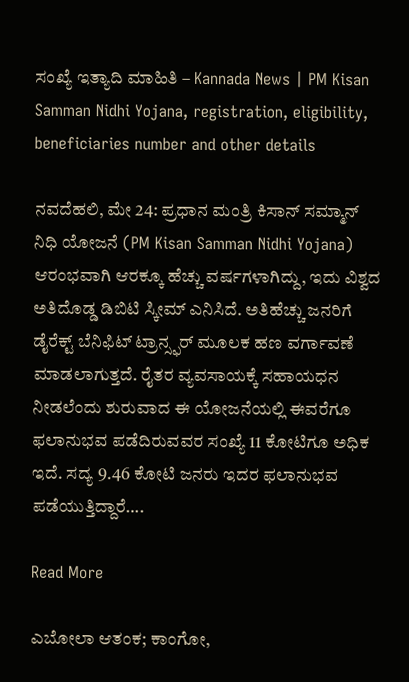ಸಂಖ್ಯೆ ಇತ್ಯಾದಿ ಮಾಹಿತಿ – Kannada News | PM Kisan Samman Nidhi Yojana, registration, eligibility, beneficiaries number and other details

ನವದೆಹಲಿ, ಮೇ 24: ಪ್ರಧಾನ ಮಂತ್ರಿ ಕಿಸಾನ್ ಸಮ್ಮಾನ್ ನಿಧಿ ಯೋಜನೆ (PM Kisan Samman Nidhi Yojana) ಆರಂಭವಾಗಿ ಆರಕ್ಕೂ ಹೆಚ್ಚು ವರ್ಷಗಳಾಗಿದ್ದು, ಇದು ವಿಶ್ವದ ಅತಿದೊಡ್ಡ ಡಿಬಿಟಿ ಸ್ಕೀಮ್ ಎನಿಸಿದೆ. ಅತಿಹೆಚ್ಚು ಜನರಿಗೆ ಡೈರೆಕ್ಟ್ ಬೆನಿಫಿಟ್ ಟ್ರಾನ್ಸ್ಫರ್ ಮೂಲಕ ಹಣ ವರ್ಗಾವಣೆ ಮಾಡಲಾಗುತ್ತದೆ. ರೈತರ ವ್ಯವಸಾಯಕ್ಕೆ ಸಹಾಯಧನ ನೀಡಲೆಂದು ಶುರುವಾದ ಈ ಯೋಜನೆಯಲ್ಲಿ ಈವರೆಗೂ ಫಲಾನುಭವ ಪಡೆದಿರುವವರ ಸಂಖ್ಯೆ 11 ಕೋಟಿಗೂ ಅಧಿಕ ಇದೆ. ಸದ್ಯ 9.46 ಕೋಟಿ ಜನರು ಇದರ ಫಲಾನುಭವ ಪಡೆಯುತ್ತಿದ್ದಾರೆ….

Read More

ಎಬೋಲಾ ಆತಂಕ; ಕಾಂಗೋ,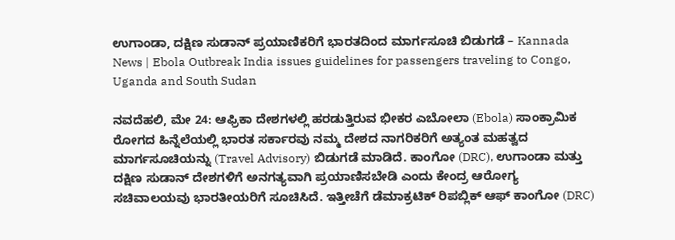ಉಗಾಂಡಾ, ದಕ್ಷಿಣ ಸುಡಾನ್‌ ಪ್ರಯಾಣಿಕರಿಗೆ ಭಾರತದಿಂದ ಮಾರ್ಗಸೂಚಿ ಬಿಡುಗಡೆ – Kannada News | Ebola Outbreak India issues guidelines for passengers traveling to Congo, Uganda and South Sudan

ನವದೆಹಲಿ, ಮೇ 24: ಆಫ್ರಿಕಾ ದೇಶಗಳಲ್ಲಿ ಹರಡುತ್ತಿರುವ ಭೀಕರ ಎಬೋಲಾ (Ebola) ಸಾಂಕ್ರಾಮಿಕ ರೋಗದ ಹಿನ್ನೆಲೆಯಲ್ಲಿ ಭಾರತ ಸರ್ಕಾರವು ನಮ್ಮ ದೇಶದ ನಾಗರಿಕರಿಗೆ ಅತ್ಯಂತ ಮಹತ್ವದ ಮಾರ್ಗಸೂಚಿಯನ್ನು (Travel Advisory) ಬಿಡುಗಡೆ ಮಾಡಿದೆ. ಕಾಂಗೋ (DRC), ಉಗಾಂಡಾ ಮತ್ತು ದಕ್ಷಿಣ ಸುಡಾನ್ ದೇಶಗಳಿಗೆ ಅನಗತ್ಯವಾಗಿ ಪ್ರಯಾಣಿಸಬೇಡಿ ಎಂದು ಕೇಂದ್ರ ಆರೋಗ್ಯ ಸಚಿವಾಲಯವು ಭಾರತೀಯರಿಗೆ ಸೂಚಿಸಿದೆ. ಇತ್ತೀಚೆಗೆ ಡೆಮಾಕ್ರಟಿಕ್ ರಿಪಬ್ಲಿಕ್ ಆಫ್ ಕಾಂಗೋ (DRC)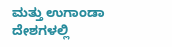ಮತ್ತು ಉಗಾಂಡಾ ದೇಶಗಳಲ್ಲಿ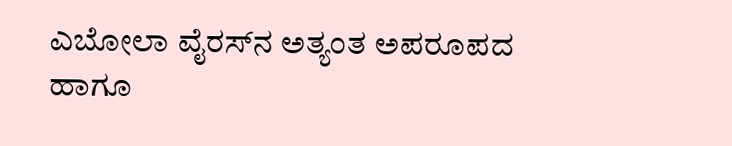ಎಬೋಲಾ ವೈರಸ್‌ನ ಅತ್ಯಂತ ಅಪರೂಪದ ಹಾಗೂ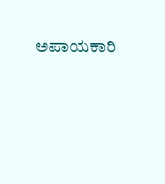ಅಪಾಯಕಾರಿ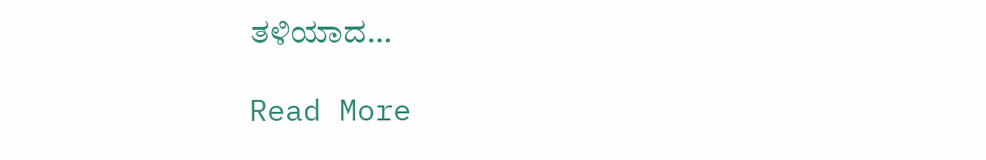ತಳಿಯಾದ…

Read More